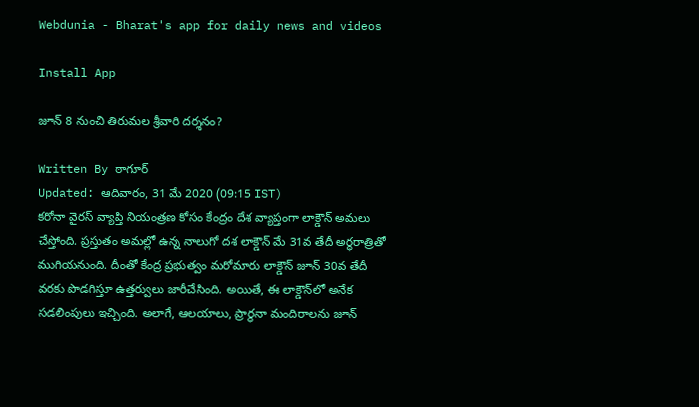Webdunia - Bharat's app for daily news and videos

Install App

జూన్ 8 నుంచి తిరుమల శ్రీవారి దర్శనం?

Written By ఠాగూర్
Updated: ఆదివారం, 31 మే 2020 (09:15 IST)
కరోనా వైరస్ వ్యాప్తి నియంత్రణ కోసం కేంద్రం దేశ వ్యాప్తంగా లాక్డౌన్ అమలు చేస్తోంది. ప్రస్తుతం అమల్లో ఉన్న నాలుగో దశ లాక్డౌన్ మే 31వ తేదీ అర్థరాత్రితో ముగియనుంది. దీంతో కేంద్ర ప్రభుత్వం మరోమారు లాక్డౌన్ జూన్ 30వ తేదీ వరకు పొడగిస్తూ ఉత్తర్వులు జారీచేసింది. అయితే, ఈ లాక్డౌన్‌లో అనేక సడలింపులు ఇచ్చింది. అలాగే, ఆలయాలు, ప్రార్థనా మందిరాలను జూన్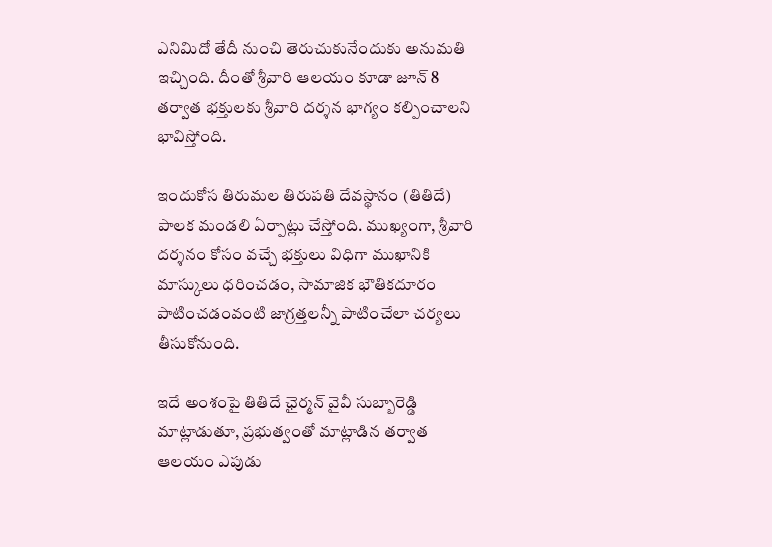ఎనిమిదో తేదీ నుంచి తెరుచుకునేందుకు అనుమతి ఇచ్చింది. దీంతో శ్రీవారి ఆలయం కూడా జూన్ 8 తర్వాత భక్తులకు శ్రీవారి దర్శన భాగ్యం కల్పించాలని భావిస్తోంది.

ఇందుకోస తిరుమల తిరుపతి దేవస్థానం (తితిదే) పాలక మండలి ఏర్పాట్లు చేస్తోంది. ముఖ్యంగా, శ్రీవారి దర్శనం కోసం వచ్చే భక్తులు విధిగా ముఖానికి మాస్కులు ధరించడం, సామాజిక భౌతికదూరం పాటించడంవంటి జాగ్రత్తలన్నీ పాటించేలా చర్యలు తీసుకోనుంది.

ఇదే అంశంపై తితిదే ఛైర్మన్ వైవీ సుబ్బారెడ్డి మాట్లాడుతూ, ప్రభుత్వంతో మాట్లాడిన తర్వాత ఆలయం ఎపుడు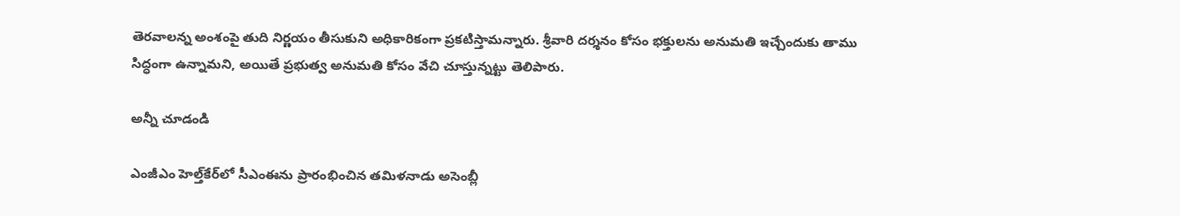తెరవాలన్న అంశంపై తుది నిర్ణయం తీసుకుని అధికారికంగా ప్రకటిస్తామన్నారు. శ్రీవారి దర్శనం కోసం భక్తులను అనుమతి ఇచ్చేందుకు తాము సిద్ధంగా ఉన్నామని, అయితే ప్రభుత్వ అనుమతి కోసం వేచి చూస్తున్నట్టు తెలిపారు.

అన్నీ చూడండి

ఎంజీఎం హెల్త్‌కేర్‌లో సీఎంఈను ప్రారంభించిన తమిళనాడు అసెంబ్లీ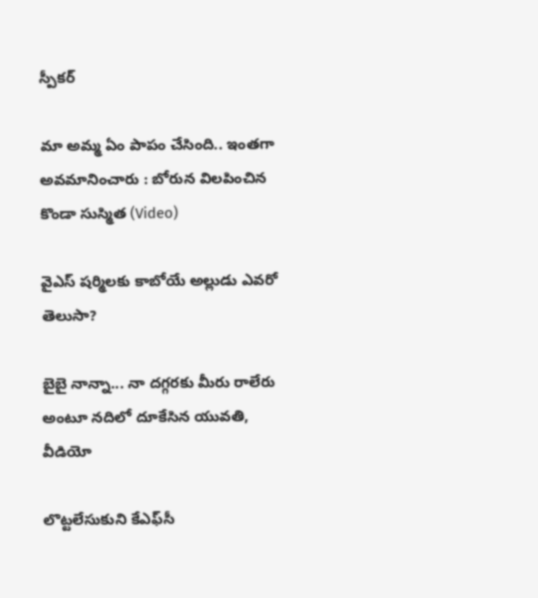స్పీకర్

మా అమ్మ ఏం పాపం చేసింది.. ఇంతగా అవమానించారు : బోరున విలపించిన కొండా సుస్మిత (Video)

వైఎస్ షర్మిలకు కాబోయే అల్లుడు ఎవరో తెలుసా?

బైబై నాన్నా... నా దగ్గరకు మీరు రాలేరు అంటూ నదిలో దూకేసిన యువతి, వీడియో

లొట్టలేసుకుని కేఎఫ్‌సీ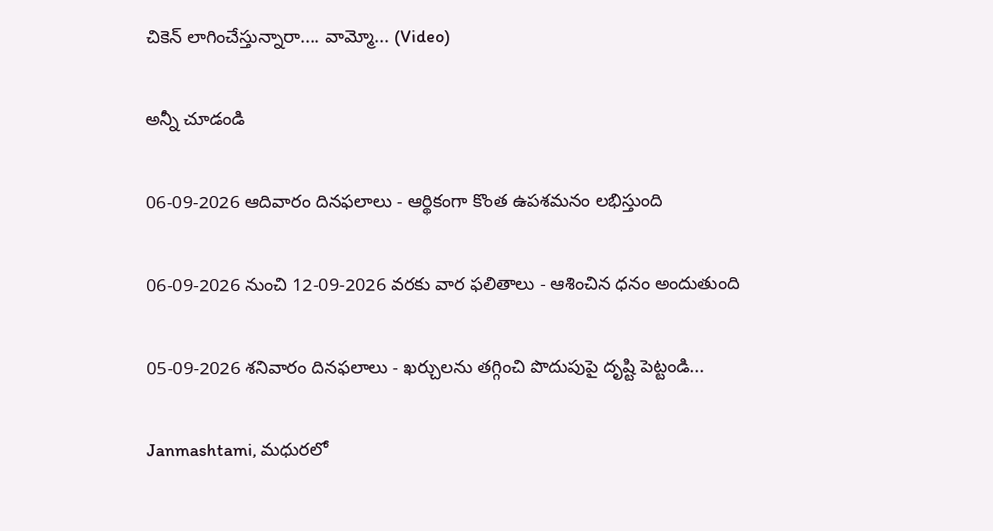చికెన్ లాగించేస్తున్నారా.... వామ్మో... (Video)

అన్నీ చూడండి

06-09-2026 ఆదివారం దినఫలాలు - ఆర్థికంగా కొంత ఉపశమనం లభిస్తుంది

06-09-2026 నుంచి 12-09-2026 వరకు వార ఫలితాలు - ఆశించిన ధనం అందుతుంది

05-09-2026 శనివారం దినఫలాలు - ఖర్చులను తగ్గించి పొదుపుపై దృష్టి పెట్టండి...

Janmashtami, మధురలో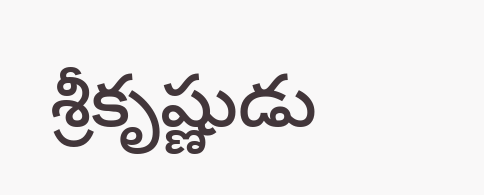శ్రీకృష్ణుడు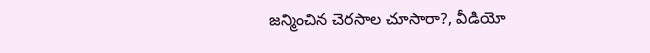జన్మించిన చెరసాల చూసారా?, వీడియో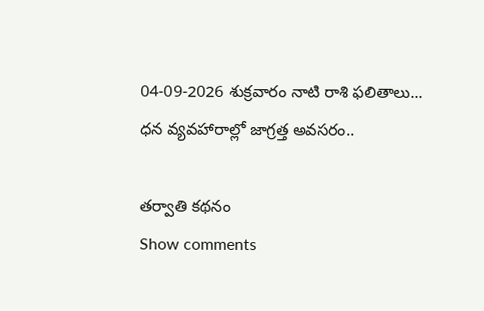04-09-2026 శుక్రవారం నాటి రాశి ఫలితాలు... ధన వ్యవహారాల్లో జాగ్రత్త అవసరం..

తర్వాతి కథనం
Show comments